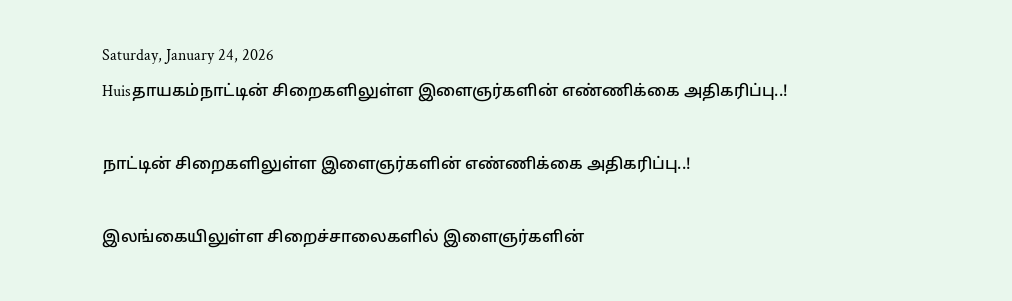Saturday, January 24, 2026
Huisதாயகம்நாட்டின் சிறைகளிலுள்ள இளைஞர்களின் எண்ணிக்கை அதிகரிப்பு..!

நாட்டின் சிறைகளிலுள்ள இளைஞர்களின் எண்ணிக்கை அதிகரிப்பு..!

இலங்கையிலுள்ள சிறைச்சாலைகளில் இளைஞர்களின்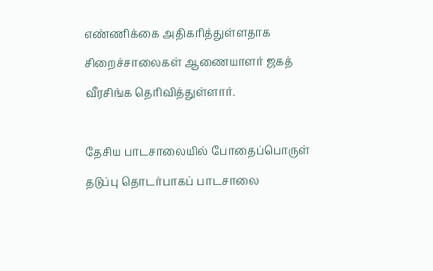எண்ணிக்கை அதிகரித்துள்ளதாக சிறைச்சாலைகள் ஆணையாளர் ஜகத் வீரசிங்க தெரிவித்துள்ளார்.

தேசிய பாடசாலையில் போதைப்பொருள் தடுப்பு தொடர்பாகப் பாடசாலை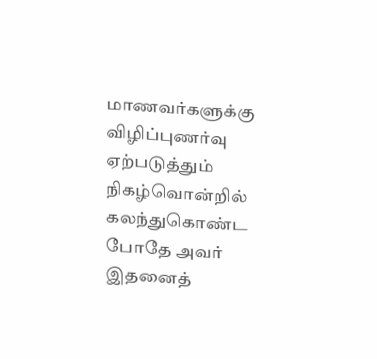மாணவர்களுக்கு விழிப்புணர்வு ஏற்படுத்தும் நிகழ்வொன்றில் கலந்துகொண்ட போதே அவர் இதனைத்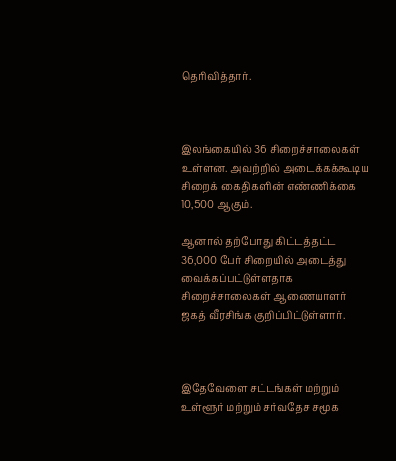தெரிவித்தார்.



இலங்கையில் 36 சிறைச்சாலைகள் உள்ளன. அவற்றில் அடைக்கக்கூடிய சிறைக் கைதிகளின் எண்ணிக்கை 10,500 ஆகும்.

ஆனால் தற்போது கிட்டத்தட்ட 36,000 பேர் சிறையில் அடைத்து வைக்கப்பட்டுள்ளதாக சிறைச்சாலைகள் ஆணையாளர் ஜகத் வீரசிங்க குறிப்பிட்டுள்ளார்.



இதேவேளை சட்டங்கள் மற்றும் உள்ளூர் மற்றும் சர்வதேச சமூக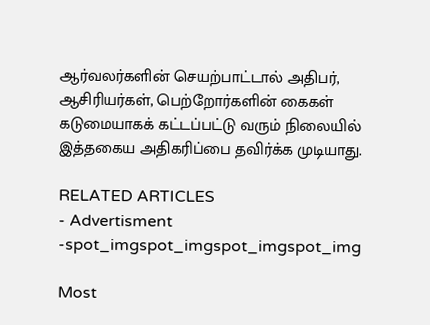ஆர்வலர்களின் செயற்பாட்டால் அதிபர், ஆசிரியர்கள், பெற்றோர்களின் கைகள் கடுமையாகக் கட்டப்பட்டு வரும் நிலையில் இத்தகைய அதிகரிப்பை தவிர்க்க முடியாது.

RELATED ARTICLES
- Advertisment -spot_imgspot_imgspot_imgspot_img

Most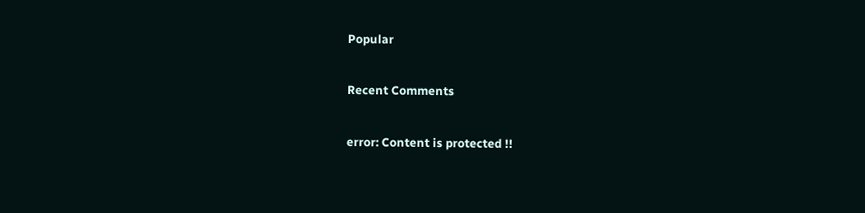Popular

Recent Comments

error: Content is protected !!